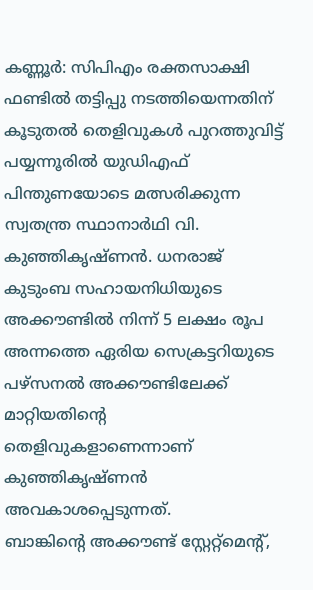കണ്ണൂർ: സിപിഎം രക്തസാക്ഷി ഫണ്ടിൽ തട്ടിപ്പു നടത്തിയെന്നതിന് കൂടുതൽ തെളിവുകൾ പുറത്തുവിട്ട് പയ്യന്നൂരിൽ യുഡിഎഫ് പിന്തുണയോടെ മത്സരിക്കുന്ന സ്വതന്ത്ര സ്ഥാനാർഥി വി. കുഞ്ഞികൃഷ്ണൻ. ധനരാജ് കുടുംബ സഹായനിധിയുടെ അക്കൗണ്ടിൽ നിന്ന് 5 ലക്ഷം രൂപ അന്നത്തെ ഏരിയ സെക്രട്ടറിയുടെ പഴ്സനൽ അക്കൗണ്ടിലേക്ക് മാറ്റിയതിന്റെ തെളിവുകളാണെന്നാണ് കുഞ്ഞികൃഷ്ണൻ അവകാശപ്പെടുന്നത്.
ബാങ്കിന്റെ അക്കൗണ്ട് സ്റ്റേറ്റ്മെന്റ്,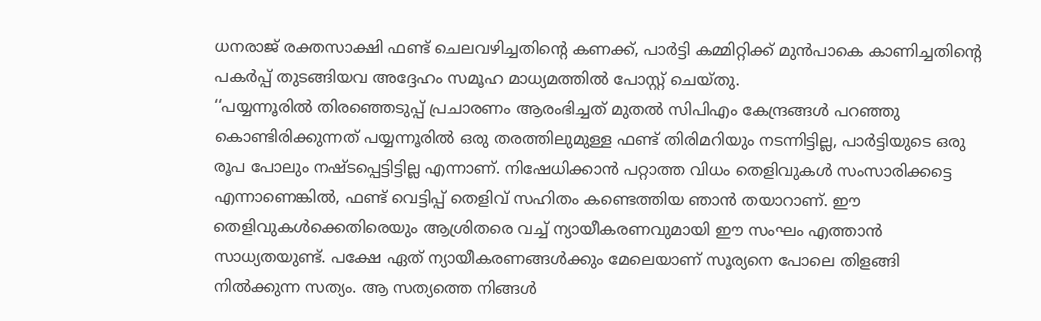ധനരാജ് രക്തസാക്ഷി ഫണ്ട് ചെലവഴിച്ചതിന്റെ കണക്ക്, പാർട്ടി കമ്മിറ്റിക്ക് മുൻപാകെ കാണിച്ചതിന്റെ പകർപ്പ് തുടങ്ങിയവ അദ്ദേഹം സമൂഹ മാധ്യമത്തിൽ പോസ്റ്റ് ചെയ്തു.
‘‘പയ്യന്നൂരിൽ തിരഞ്ഞെടുപ്പ് പ്രചാരണം ആരംഭിച്ചത് മുതൽ സിപിഎം കേന്ദ്രങ്ങൾ പറഞ്ഞു കൊണ്ടിരിക്കുന്നത് പയ്യന്നൂരിൽ ഒരു തരത്തിലുമുള്ള ഫണ്ട് തിരിമറിയും നടന്നിട്ടില്ല, പാർട്ടിയുടെ ഒരു രൂപ പോലും നഷ്ടപ്പെട്ടിട്ടില്ല എന്നാണ്. നിഷേധിക്കാൻ പറ്റാത്ത വിധം തെളിവുകൾ സംസാരിക്കട്ടെ എന്നാണെങ്കിൽ, ഫണ്ട് വെട്ടിപ്പ് തെളിവ് സഹിതം കണ്ടെത്തിയ ഞാൻ തയാറാണ്. ഈ തെളിവുകൾക്കെതിരെയും ആശ്രിതരെ വച്ച് ന്യായീകരണവുമായി ഈ സംഘം എത്താൻ സാധ്യതയുണ്ട്. പക്ഷേ ഏത് ന്യായീകരണങ്ങൾക്കും മേലെയാണ് സൂര്യനെ പോലെ തിളങ്ങി നിൽക്കുന്ന സത്യം. ആ സത്യത്തെ നിങ്ങൾ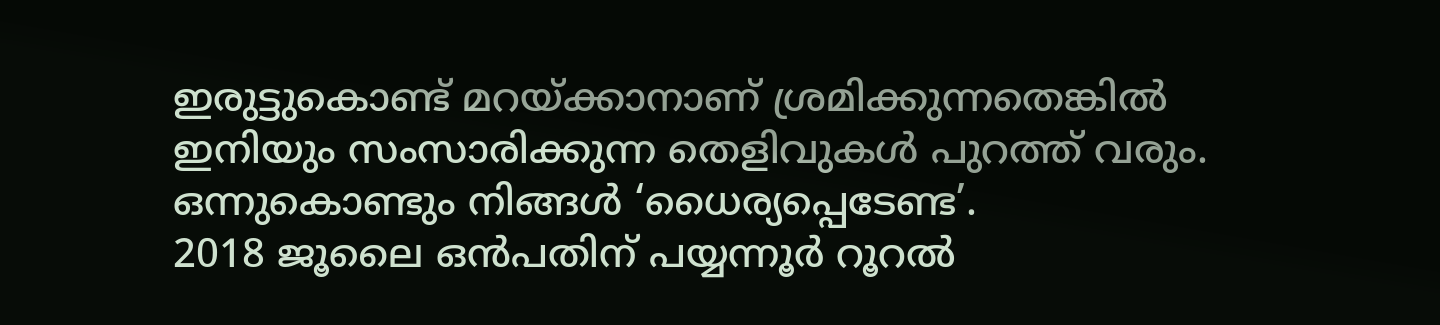ഇരുട്ടുകൊണ്ട് മറയ്ക്കാനാണ് ശ്രമിക്കുന്നതെങ്കിൽ ഇനിയും സംസാരിക്കുന്ന തെളിവുകൾ പുറത്ത് വരും. ഒന്നുകൊണ്ടും നിങ്ങൾ ‘ധൈര്യപ്പെടേണ്ട’.
2018 ജൂലൈ ഒൻപതിന് പയ്യന്നൂർ റൂറൽ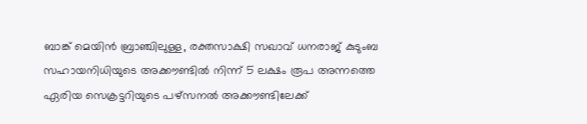ബാങ്ക് മെയിൻ ബ്രാഞ്ചിലുള്ള, രക്തസാക്ഷി സഖാവ് ധനരാജ് കുടുംബ സഹായനിധിയുടെ അക്കൗണ്ടിൽ നിന്ന് 5 ലക്ഷം രൂപ അന്നത്തെ ഏരിയ സെക്രട്ടറിയുടെ പഴ്സനൽ അക്കൗണ്ടിലേക്ക്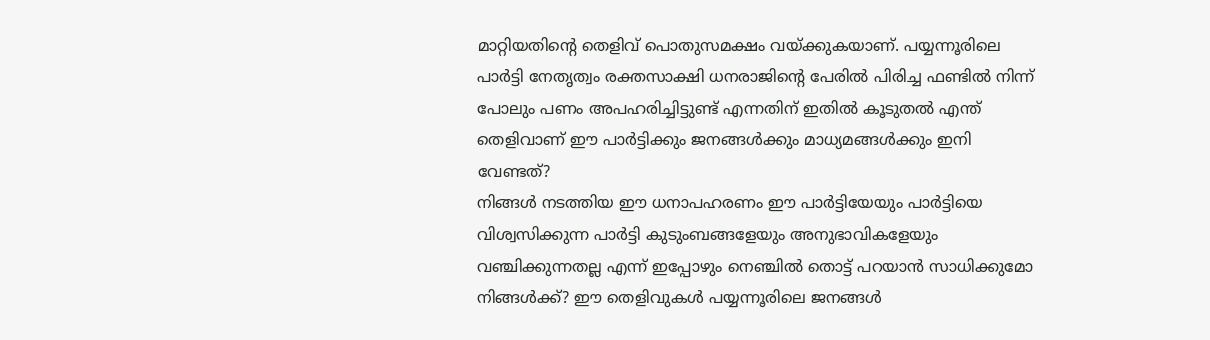മാറ്റിയതിന്റെ തെളിവ് പൊതുസമക്ഷം വയ്ക്കുകയാണ്. പയ്യന്നൂരിലെ പാർട്ടി നേതൃത്വം രക്തസാക്ഷി ധനരാജിന്റെ പേരിൽ പിരിച്ച ഫണ്ടിൽ നിന്ന് പോലും പണം അപഹരിച്ചിട്ടുണ്ട് എന്നതിന് ഇതിൽ കൂടുതൽ എന്ത് തെളിവാണ് ഈ പാർട്ടിക്കും ജനങ്ങൾക്കും മാധ്യമങ്ങൾക്കും ഇനി വേണ്ടത്?
നിങ്ങൾ നടത്തിയ ഈ ധനാപഹരണം ഈ പാർട്ടിയേയും പാർട്ടിയെ വിശ്വസിക്കുന്ന പാർട്ടി കുടുംബങ്ങളേയും അനുഭാവികളേയും വഞ്ചിക്കുന്നതല്ല എന്ന് ഇപ്പോഴും നെഞ്ചിൽ തൊട്ട് പറയാൻ സാധിക്കുമോ നിങ്ങൾക്ക്? ഈ തെളിവുകൾ പയ്യന്നൂരിലെ ജനങ്ങൾ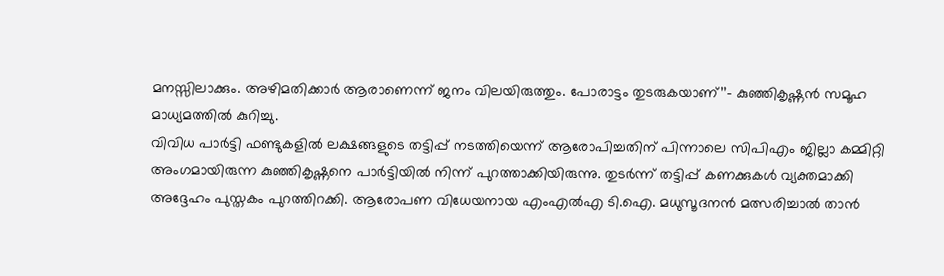മനസ്സിലാക്കും. അഴിമതിക്കാർ ആരാണെന്ന് ജനം വിലയിരുത്തും. പോരാട്ടം തുടരുകയാണ്’’– കുഞ്ഞികൃഷ്ണൻ സമൂഹ മാധ്യമത്തിൽ കുറിച്ചു.
വിവിധ പാർട്ടി ഫണ്ടുകളിൽ ലക്ഷങ്ങളുടെ തട്ടിപ്പ് നടത്തിയെന്ന് ആരോപിച്ചതിന് പിന്നാലെ സിപിഎം ജില്ലാ കമ്മിറ്റി അംഗമായിരുന്ന കുഞ്ഞികൃഷ്ണനെ പാർട്ടിയിൽ നിന്ന് പുറത്താക്കിയിരുന്നു. തുടർന്ന് തട്ടിപ്പ് കണക്കുകൾ വ്യക്തമാക്കി അദ്ദേഹം പുസ്തകം പുറത്തിറക്കി. ആരോപണ വിധേയനായ എംഎൽഎ ടി.ഐ. മധുസൂദനൻ മത്സരിച്ചാൽ താൻ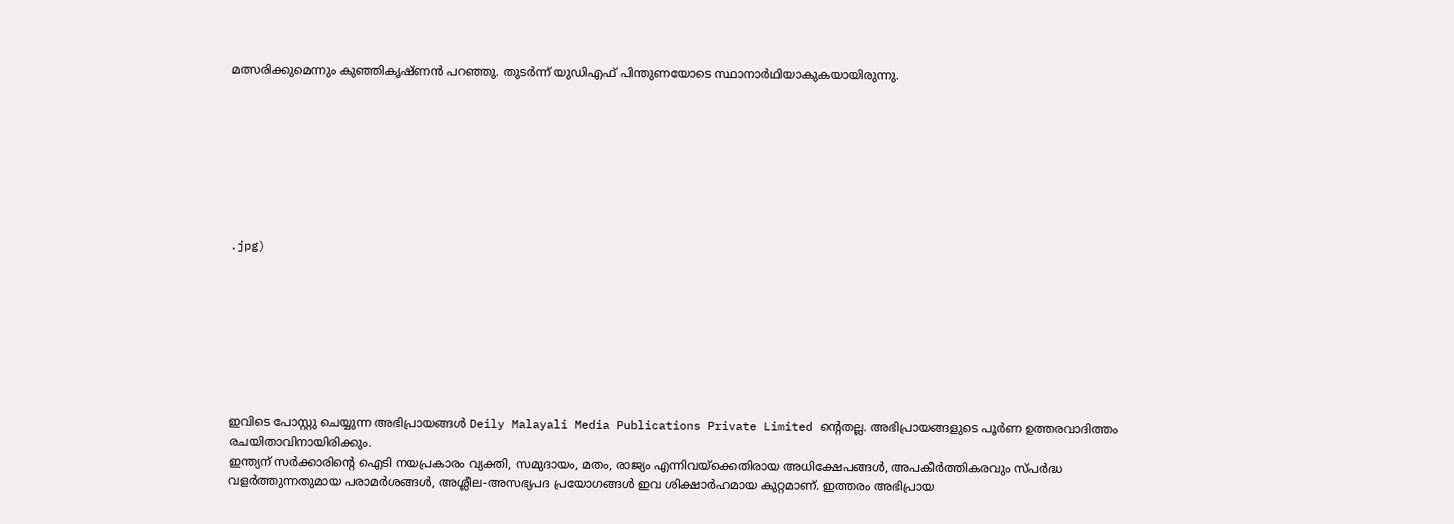മത്സരിക്കുമെന്നും കുഞ്ഞികൃഷ്ണൻ പറഞ്ഞു. തുടർന്ന് യുഡിഎഫ് പിന്തുണയോടെ സ്ഥാനാർഥിയാകുകയായിരുന്നു.








.jpg)








ഇവിടെ പോസ്റ്റു ചെയ്യുന്ന അഭിപ്രായങ്ങൾ Deily Malayali Media Publications Private Limited ന്റെതല്ല. അഭിപ്രായങ്ങളുടെ പൂർണ ഉത്തരവാദിത്തം രചയിതാവിനായിരിക്കും.
ഇന്ത്യന് സർക്കാരിന്റെ ഐടി നയപ്രകാരം വ്യക്തി, സമുദായം, മതം, രാജ്യം എന്നിവയ്ക്കെതിരായ അധിക്ഷേപങ്ങൾ, അപകീർത്തികരവും സ്പർദ്ധ വളർത്തുന്നതുമായ പരാമർശങ്ങൾ, അശ്ലീല-അസഭ്യപദ പ്രയോഗങ്ങൾ ഇവ ശിക്ഷാർഹമായ കുറ്റമാണ്. ഇത്തരം അഭിപ്രായ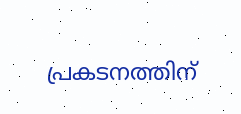പ്രകടനത്തിന്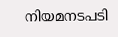നിയമനടപടി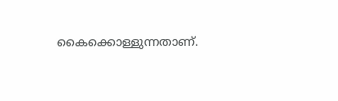കൈക്കൊള്ളുന്നതാണ്.